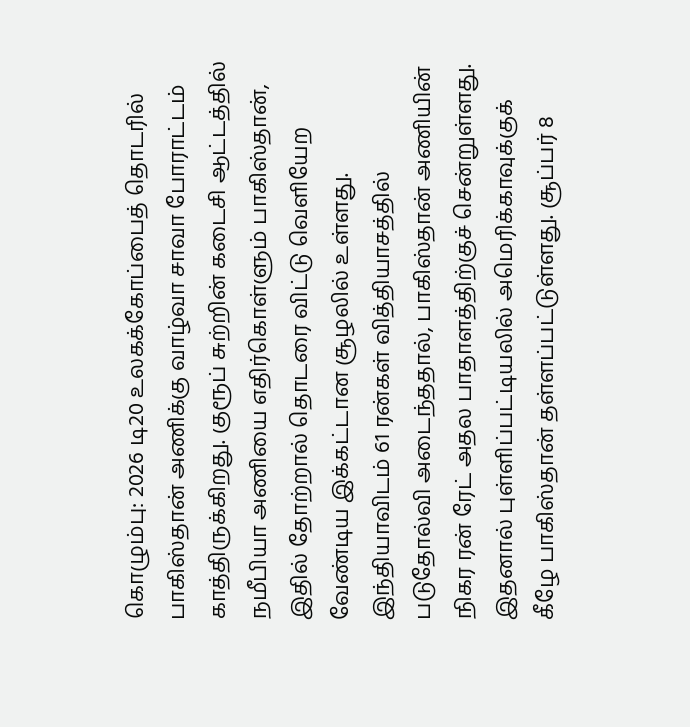கொழும்பு: 2026 டி20 உலகக்கோப்பைத் தொடரில் பாகிஸ்தான் அணிக்கு வாழ்வா சாவா போராட்டம் காத்திருக்கிறது. குரூப் சுற்றின் கடைசி ஆட்டத்தில் நமீபியா அணியை எதிர்கொள்ளும் பாகிஸ்தான், இதில் தோற்றால் தொடரை விட்டு வெளியேற வேண்டிய இக்கட்டான சூழலில் உள்ளது.
இந்தியாவிடம் 61 ரன்கள் வித்தியாசத்தில் படுதோல்வி அடைந்ததால், பாகிஸ்தான் அணியின் நிகர ரன் ரேட் அதல பாதாளத்திற்குச் சென்றுள்ளது. இதனால் புள்ளிப்பட்டியலில் அமெரிக்காவுக்குக் கீழே பாகிஸ்தான் தள்ளப்பட்டுள்ளது. சூப்பர் 8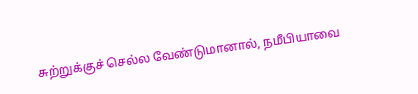சுற்றுக்குச் செல்ல வேண்டுமானால், நமீபியாவை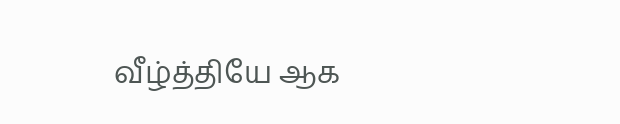வீழ்த்தியே ஆக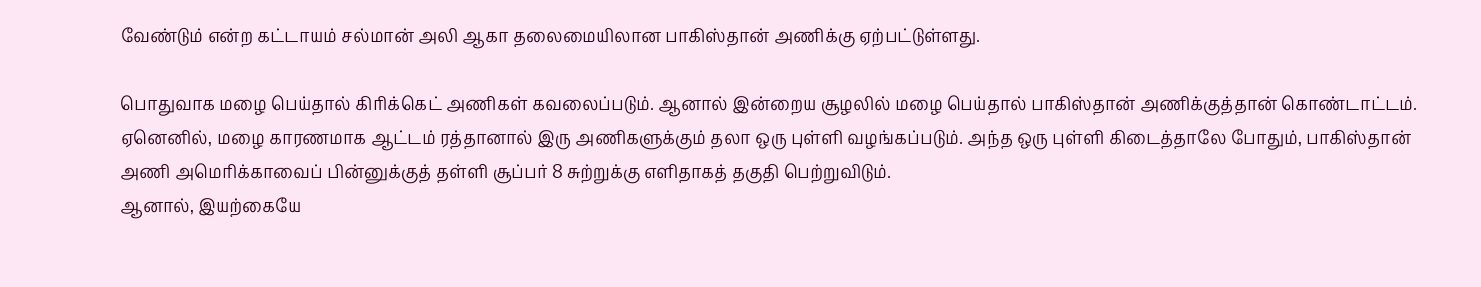வேண்டும் என்ற கட்டாயம் சல்மான் அலி ஆகா தலைமையிலான பாகிஸ்தான் அணிக்கு ஏற்பட்டுள்ளது.

பொதுவாக மழை பெய்தால் கிரிக்கெட் அணிகள் கவலைப்படும். ஆனால் இன்றைய சூழலில் மழை பெய்தால் பாகிஸ்தான் அணிக்குத்தான் கொண்டாட்டம். ஏனெனில், மழை காரணமாக ஆட்டம் ரத்தானால் இரு அணிகளுக்கும் தலா ஒரு புள்ளி வழங்கப்படும். அந்த ஒரு புள்ளி கிடைத்தாலே போதும், பாகிஸ்தான் அணி அமெரிக்காவைப் பின்னுக்குத் தள்ளி சூப்பர் 8 சுற்றுக்கு எளிதாகத் தகுதி பெற்றுவிடும்.
ஆனால், இயற்கையே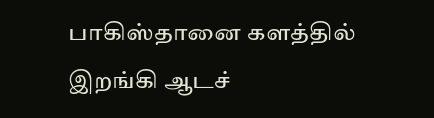பாகிஸ்தானை களத்தில் இறங்கி ஆடச்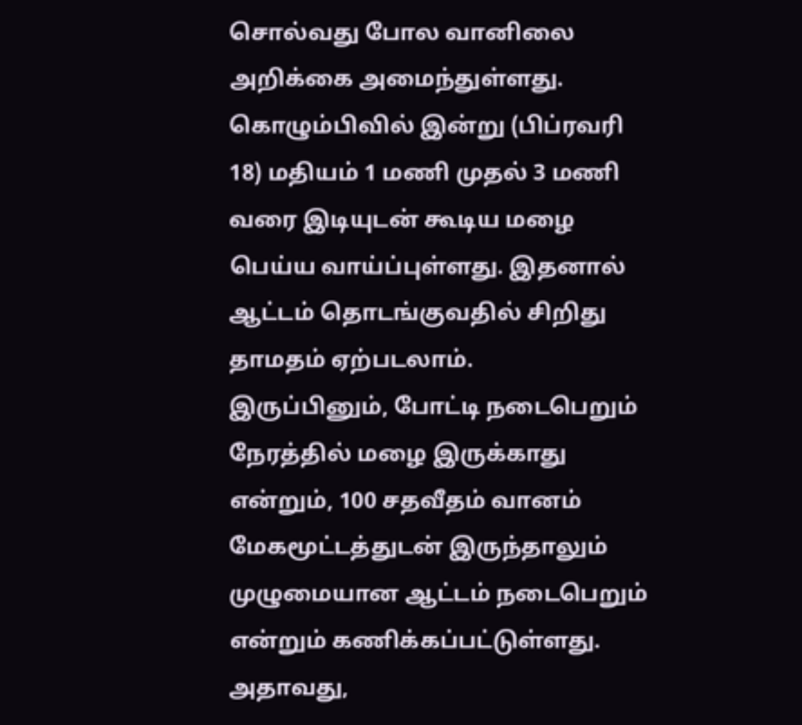சொல்வது போல வானிலை அறிக்கை அமைந்துள்ளது. கொழும்பிவில் இன்று (பிப்ரவரி 18) மதியம் 1 மணி முதல் 3 மணி வரை இடியுடன் கூடிய மழை பெய்ய வாய்ப்புள்ளது. இதனால் ஆட்டம் தொடங்குவதில் சிறிது தாமதம் ஏற்படலாம்.
இருப்பினும், போட்டி நடைபெறும் நேரத்தில் மழை இருக்காது என்றும், 100 சதவீதம் வானம் மேகமூட்டத்துடன் இருந்தாலும் முழுமையான ஆட்டம் நடைபெறும் என்றும் கணிக்கப்பட்டுள்ளது. அதாவது,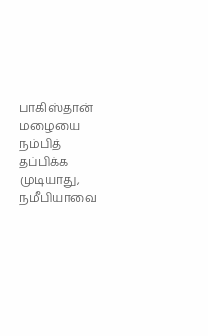பாகிஸ்தான் மழையை நம்பித் தப்பிக்க முடியாது, நமீபியாவை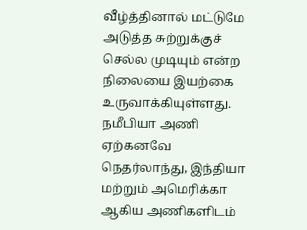வீழ்த்தினால் மட்டுமே அடுத்த சுற்றுக்குச் செல்ல முடியும் என்ற நிலையை இயற்கை உருவாக்கியுள்ளது.
நமீபியா அணி ஏற்கனவே நெதர்லாந்து, இந்தியா மற்றும் அமெரிக்கா ஆகிய அணிகளிடம்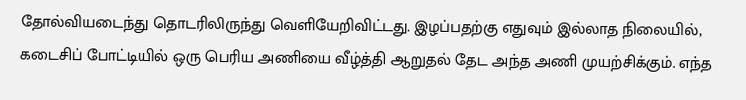தோல்வியடைந்து தொடரிலிருந்து வெளியேறிவிட்டது. இழப்பதற்கு எதுவும் இல்லாத நிலையில், கடைசிப் போட்டியில் ஒரு பெரிய அணியை வீழ்த்தி ஆறுதல் தேட அந்த அணி முயற்சிக்கும். எந்த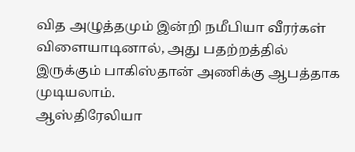வித அழுத்தமும் இன்றி நமீபியா வீரர்கள் விளையாடினால், அது பதற்றத்தில் இருக்கும் பாகிஸ்தான் அணிக்கு ஆபத்தாக முடியலாம்.
ஆஸ்திரேலியா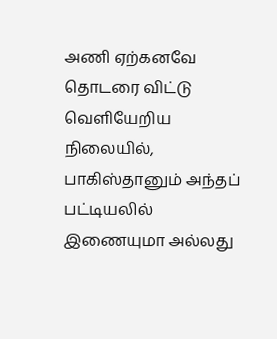அணி ஏற்கனவே தொடரை விட்டு வெளியேறிய நிலையில், பாகிஸ்தானும் அந்தப் பட்டியலில் இணையுமா அல்லது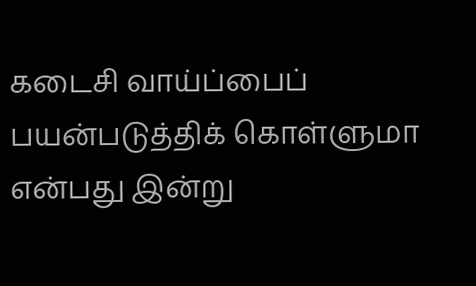கடைசி வாய்ப்பைப் பயன்படுத்திக் கொள்ளுமா என்பது இன்று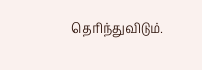தெரிந்துவிடும்.